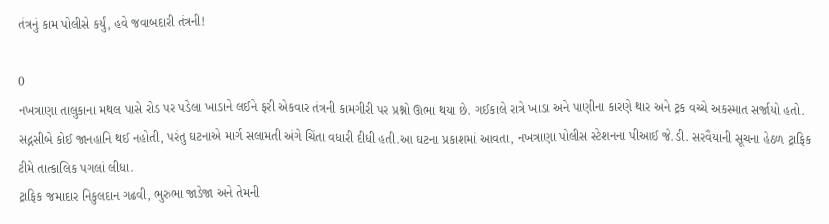તંત્રનું કામ પોલીસે કર્યું, હવે જવાબદારી તંત્રની!

0
નખત્રાણા તાલુકાના મથલ પાસે રોડ પર પડેલા ખાડાને લઈને ફરી એકવાર તંત્રની કામગીરી પર પ્રશ્નો ઊભા થયા છે. ગઈકાલે રાત્રે ખાડા અને પાણીના કારણે થાર અને ટ્રક વચ્ચે અકસ્માત સર્જાયો હતો. સદ્નસીબે કોઈ જાનહાનિ થઈ નહોતી, પરંતુ ઘટનાએ માર્ગ સલામતી અંગે ચિંતા વધારી દીધી હતી.આ ઘટના પ્રકાશમાં આવતા, નખત્રાણા પોલીસ સ્ટેશનના પીઆઈ જે.ડી. સરવૈયાની સૂચના હેઠળ ટ્રાફિક ટીમે તાત્કાલિક પગલાં લીધા.
ટ્રાફિક જમાદાર નિકુલદાન ગઢવી, ભુરુભા જાડેજા અને તેમની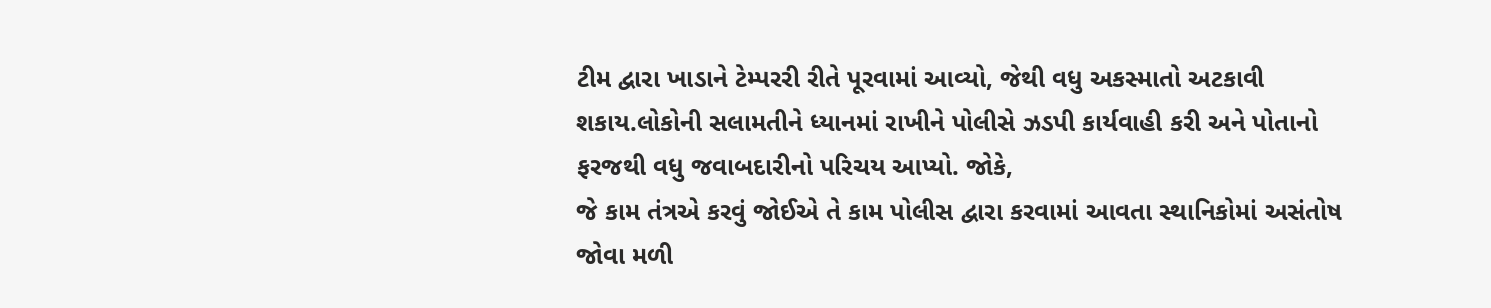ટીમ દ્વારા ખાડાને ટેમ્પરરી રીતે પૂરવામાં આવ્યો, જેથી વધુ અકસ્માતો અટકાવી શકાય.લોકોની સલામતીને ધ્યાનમાં રાખીને પોલીસે ઝડપી કાર્યવાહી કરી અને પોતાનો ફરજથી વધુ જવાબદારીનો પરિચય આપ્યો. જોકે,
જે કામ તંત્રએ કરવું જોઈએ તે કામ પોલીસ દ્વારા કરવામાં આવતા સ્થાનિકોમાં અસંતોષ જોવા મળી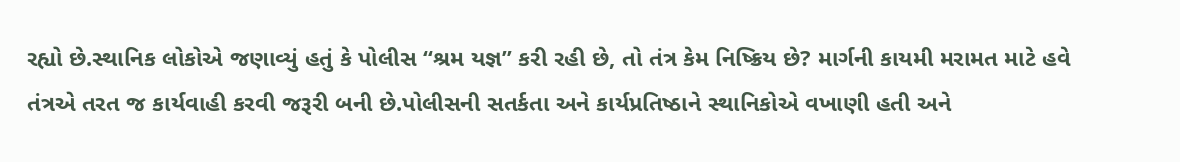રહ્યો છે.સ્થાનિક લોકોએ જણાવ્યું હતું કે પોલીસ “શ્રમ યજ્ઞ” કરી રહી છે, તો તંત્ર કેમ નિષ્ક્રિય છે? માર્ગની કાયમી મરામત માટે હવે તંત્રએ તરત જ કાર્યવાહી કરવી જરૂરી બની છે.પોલીસની સતર્કતા અને કાર્યપ્રતિષ્ઠાને સ્થાનિકોએ વખાણી હતી અને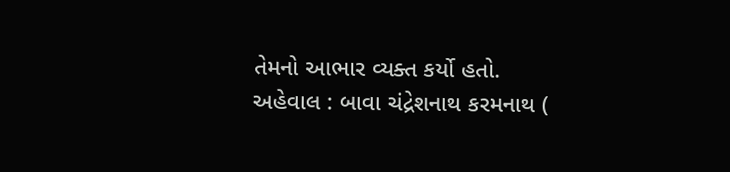તેમનો આભાર વ્યક્ત કર્યો હતો.
અહેવાલ : બાવા ચંદ્રેશનાથ કરમનાથ (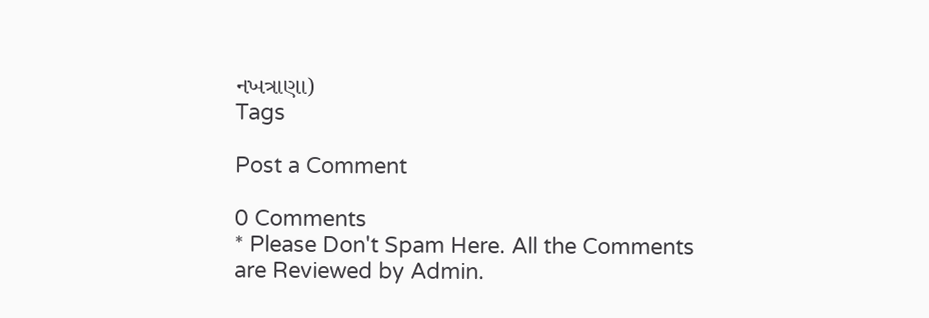નખત્રાણા)
Tags

Post a Comment

0 Comments
* Please Don't Spam Here. All the Comments are Reviewed by Admin.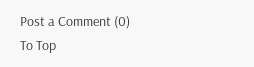Post a Comment (0)
To Top